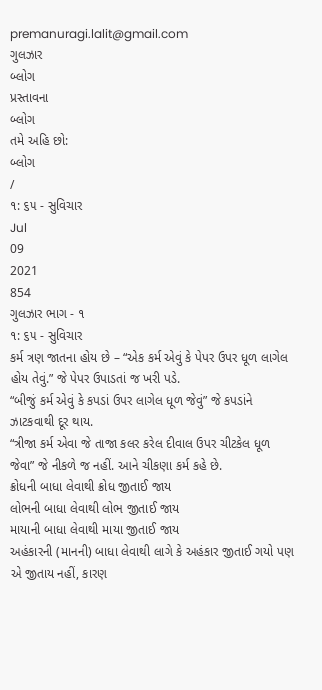premanuragi.lalit@gmail.com
ગુલઝાર
બ્લોગ
પ્રસ્તાવના
બ્લોગ
તમે અહિ છો:
બ્લોગ
/
૧: ૬૫ - સુવિચાર
Jul
09
2021
854
ગુલઝાર ભાગ - ૧
૧: ૬૫ - સુવિચાર
કર્મ ત્રણ જાતના હોય છે – “એક કર્મ એવું કે પેપર ઉપર ધૂળ લાગેલ હોય તેવું.” જે પેપર ઉપાડતાં જ ખરી પડે.
“બીજું કર્મ એવું કે કપડાં ઉપર લાગેલ ધૂળ જેવું” જે કપડાંને ઝાટકવાથી દૂર થાય.
“ત્રીજા કર્મ એવા જે તાજા કલર કરેલ દીવાલ ઉપર ચીટકેલ ધૂળ જેવા” જે નીકળે જ નહીં. આને ચીકણા કર્મ કહે છે.
ક્રોધની બાધા લેવાથી ક્રોધ જીતાઈ જાય
લોભની બાધા લેવાથી લોભ જીતાઈ જાય
માયાની બાધા લેવાથી માયા જીતાઈ જાય
અહંકારની (માનની) બાધા લેવાથી લાગે કે અહંકાર જીતાઈ ગયો પણ એ જીતાય નહીં, કારણ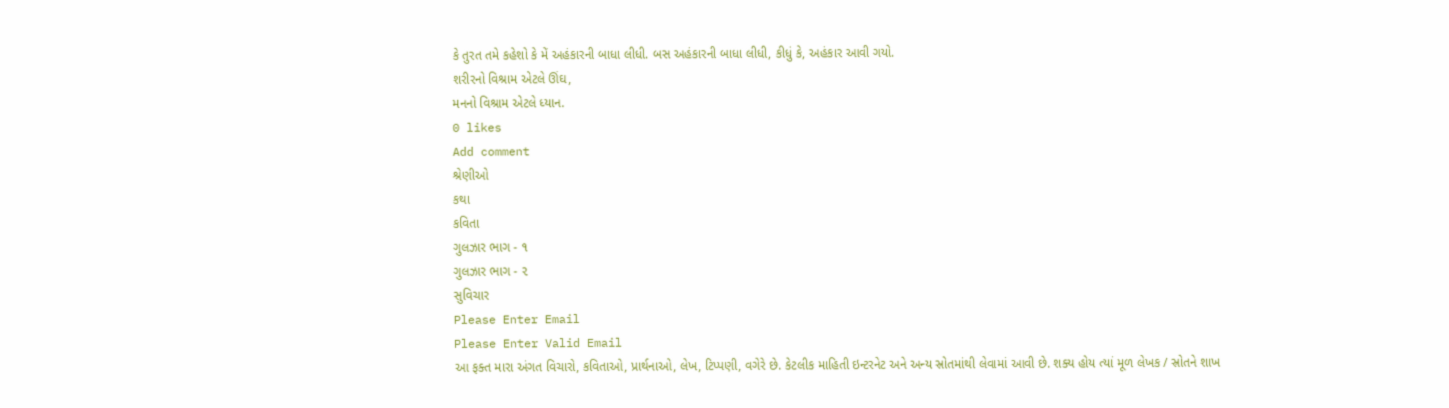કે તુરત તમે કહેશો કે મેં અહંકારની બાધા લીધી. બસ અહંકારની બાધા લીધી, કીધું કે, અહંકાર આવી ગયો.
શરીરનો વિશ્રામ એટલે ઊંઘ,
મનનો વિશ્રામ એટલે ધ્યાન.
0 likes
Add comment
શ્રેણીઓ
કથા
કવિતા
ગુલઝાર ભાગ - ૧
ગુલઝાર ભાગ - ૨
સુવિચાર
Please Enter Email
Please Enter Valid Email
આ ફક્ત મારા અંગત વિચારો, કવિતાઓ, પ્રાર્થનાઓ, લેખ, ટિપ્પણી, વગેરે છે. કેટલીક માહિતી ઇન્ટરનેટ અને અન્ય સ્રોતમાંથી લેવામાં આવી છે. શક્ય હોય ત્યાં મૂળ લેખક / સ્રોતને શાખ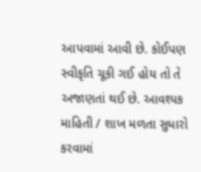આપવામાં આવી છે. કોઈપણ સ્વીકૃતિ ચૂકી ગઈ હોય તો તે અજાણતાં થઈ છે. આવશ્યક માહિતી / શાખ મળતા સુધારો કરવામાં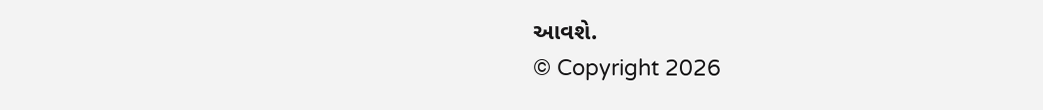આવશે.
© Copyright 2026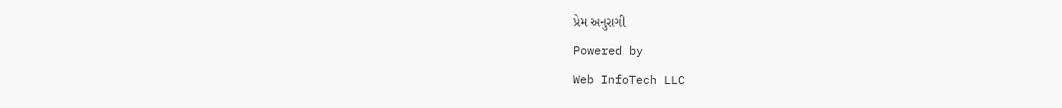પ્રેમ અનુરાગી
Powered by
Web InfoTech LLC